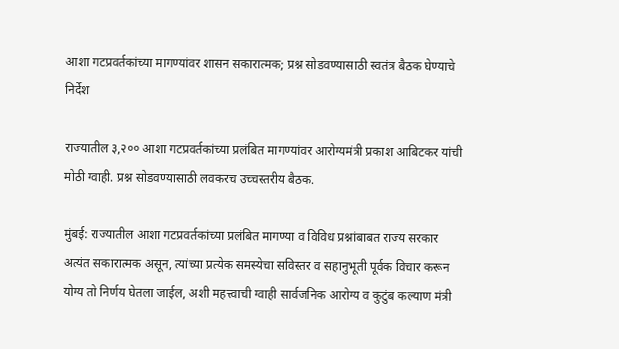आशा गटप्रवर्तकांच्या मागण्यांवर शासन सकारात्मक; प्रश्न सोडवण्यासाठी स्वतंत्र बैठक घेण्याचे निर्देश

राज्यातील ३,२०० आशा गटप्रवर्तकांच्या प्रलंबित मागण्यांवर आरोग्यमंत्री प्रकाश आबिटकर यांची मोठी ग्वाही. प्रश्न सोडवण्यासाठी लवकरच उच्चस्तरीय बैठक.

मुंबई: राज्यातील आशा गटप्रवर्तकांच्या प्रलंबित मागण्या व विविध प्रश्नांबाबत राज्य सरकार अत्यंत सकारात्मक असून, त्यांच्या प्रत्येक समस्येचा सविस्तर व सहानुभूती पूर्वक विचार करून योग्य तो निर्णय घेतला जाईल, अशी महत्त्वाची ग्वाही सार्वजनिक आरोग्य व कुटुंब कल्याण मंत्री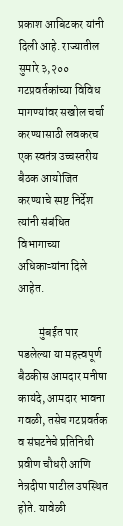प्रकाश आबिटकर यांनी दिली आहे. राज्यातील सुमारे ३,२०० गटप्रवर्तकांच्या विविध मागण्यांवर सखोल चर्चा करण्यासाठी लवकरच एक स्वतंत्र उच्चस्तरीय बैठक आयोजित करण्याचे स्पष्ट निर्देश त्यांनी संबंधित विभागाच्या अधिकाऱ्यांना दिले आहेत.

         मुंबईत पार पडलेल्या या महत्त्वपूर्ण बैठकीस आमदार मनीषा कायंदे, आमदार भावना गवळी, तसेच गटप्रवर्तक व संघटनेचे प्रतिनिधी प्रवीण चौधरी आणि नेत्रदीपा पाटील उपस्थित होते. यावेळी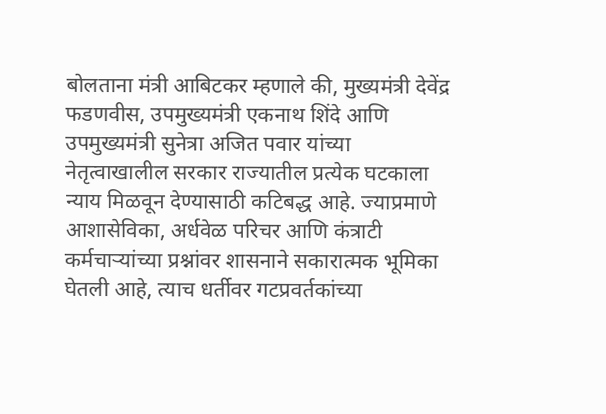बोलताना मंत्री आबिटकर म्हणाले की, मुख्यमंत्री देवेंद्र फडणवीस, उपमुख्यमंत्री एकनाथ शिंदे आणि उपमुख्यमंत्री सुनेत्रा अजित पवार यांच्या नेतृत्वाखालील सरकार राज्यातील प्रत्येक घटकाला न्याय मिळवून देण्यासाठी कटिबद्ध आहे. ज्याप्रमाणे आशासेविका, अर्धवेळ परिचर आणि कंत्राटी कर्मचाऱ्यांच्या प्रश्नांवर शासनाने सकारात्मक भूमिका घेतली आहे, त्याच धर्तीवर गटप्रवर्तकांच्या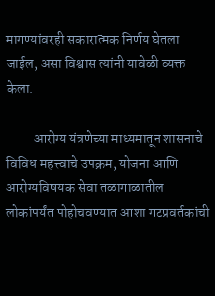मागण्यांवरही सकारात्मक निर्णय घेतला जाईल, असा विश्वास त्यांनी यावेळी व्यक्त केला.

          आरोग्य यंत्रणेच्या माध्यमातून शासनाचे विविध महत्त्वाचे उपक्रम, योजना आणि आरोग्यविषयक सेवा तळागाळातील लोकांपर्यंत पोहोचवण्यात आशा गटप्रवर्तकांची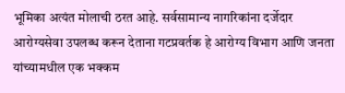भूमिका अत्यंत मोलाची ठरत आहे. सर्वसामान्य नागरिकांना दर्जेदार आरोग्यसेवा उपलब्ध करून देताना गटप्रवर्तक हे आरोग्य विभाग आणि जनता यांच्यामधील एक भक्कम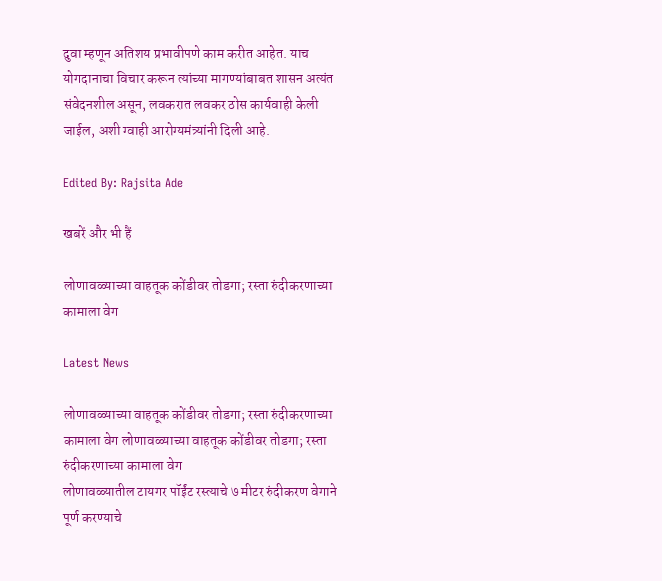दुवा म्हणून अतिशय प्रभावीपणे काम करीत आहेत. याच योगदानाचा विचार करून त्यांच्या मागण्यांबाबत शासन अत्यंत संवेदनशील असून, लवकरात लवकर ठोस कार्यवाही केली जाईल, अशी ग्वाही आरोग्यमंत्र्यांनी दिली आहे.

Edited By: Rajsita Ade

खबरें और भी हैं

लोणावळ्याच्या वाहतूक कोंडीवर तोडगा; रस्ता रुंदीकरणाच्या कामाला वेग

Latest News

लोणावळ्याच्या वाहतूक कोंडीवर तोडगा; रस्ता रुंदीकरणाच्या कामाला वेग लोणावळ्याच्या वाहतूक कोंडीवर तोडगा; रस्ता रुंदीकरणाच्या कामाला वेग
लोणावळ्यातील टायगर पॉईंट रस्त्याचे ७ मीटर रुंदीकरण वेगाने पूर्ण करण्याचे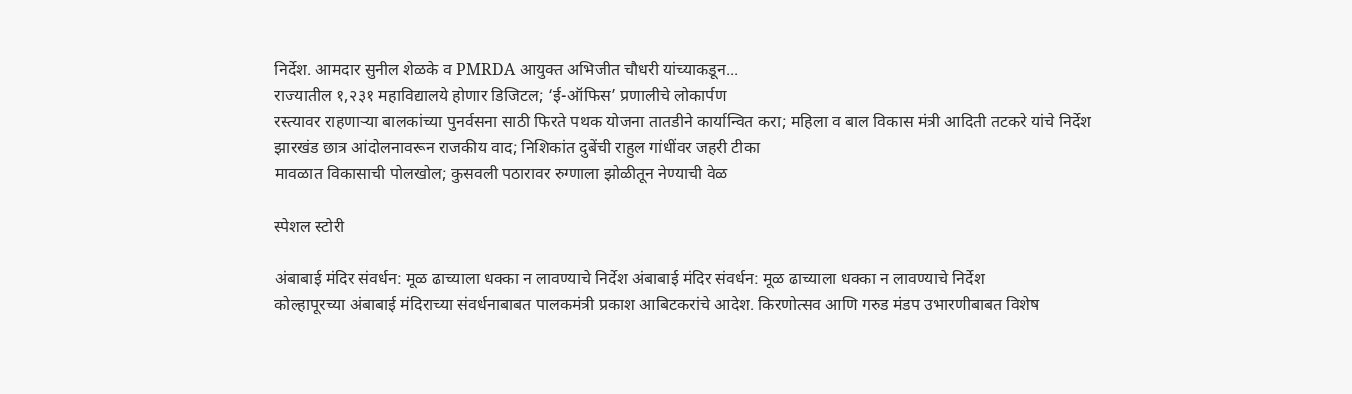निर्देश. आमदार सुनील शेळके व PMRDA आयुक्त अभिजीत चौधरी यांच्याकडून...
राज्यातील १,२३१ महाविद्यालये होणार डिजिटल; ‘ई-ऑफिस’ प्रणालीचे लोकार्पण
रस्त्यावर राहणाऱ्या बालकांच्या पुनर्वसना साठी फिरते पथक योजना तातडीने कार्यान्वित करा; महिला व बाल विकास मंत्री आदिती तटकरे यांचे निर्देश
झारखंड छात्र आंदोलनावरून राजकीय वाद; निशिकांत दुबेंची राहुल गांधींवर जहरी टीका
मावळात विकासाची पोलखोल; कुसवली पठारावर रुग्णाला झोळीतून नेण्याची वेळ

स्पेशल स्टोरी

अंबाबाई मंदिर संवर्धन: मूळ ढाच्याला धक्का न लावण्याचे निर्देश अंबाबाई मंदिर संवर्धन: मूळ ढाच्याला धक्का न लावण्याचे निर्देश
कोल्हापूरच्या अंबाबाई मंदिराच्या संवर्धनाबाबत पालकमंत्री प्रकाश आबिटकरांचे आदेश. किरणोत्सव आणि गरुड मंडप उभारणीबाबत विशेष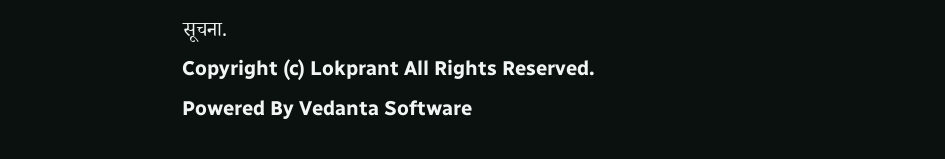सूचना.
Copyright (c) Lokprant All Rights Reserved.
Powered By Vedanta Software